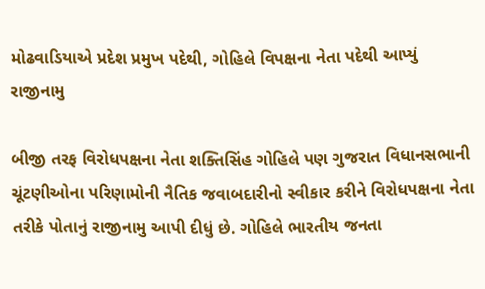મોઢવાડિયાએ પ્રદેશ પ્રમુખ પદેથી, ગોહિલે વિપક્ષના નેતા પદેથી આપ્યું રાજીનામુ

બીજી તરફ વિરોધપક્ષના નેતા શક્તિસિંહ ગોહિલે પણ ગુજરાત વિધાનસભાની ચૂંટણીઓના પરિણામોની નૈતિક જવાબદારીનો સ્વીકાર કરીને વિરોધપક્ષના નેતા તરીકે પોતાનું રાજીનામુ આપી દીધું છે. ગોહિલે ભારતીય જનતા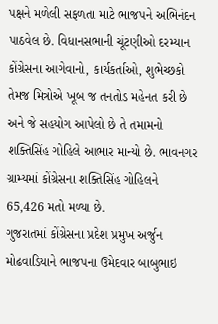પક્ષને મળેલી સફળતા માટે ભાજપને અભિનંદન પાઠવેલ છે. વિધાનસભાની ચૂંટણીઓ દરમ્યાન કોંગ્રેસના આગેવાનો, કાર્યકર્તાઓ, શુભેચ્છકો તેમજ મિત્રોએ ખૂબ જ તનતોડ મહેનત કરી છે અને જે સહયોગ આપેલો છે તે તમામનો શક્તિસિંહ ગોહિલે આભાર માન્યો છે. ભાવનગર ગ્રામ્યમાં કોંગ્રેસના શક્તિસિંહ ગોહિલને 65,426 મતો મળ્યા છે.
ગુજરાતમાં કોંગ્રેસના પ્રદેશ પ્રમુખ અર્જુન મોઢવાડિયાને ભાજપના ઉમેદવાર બાબુભાઇ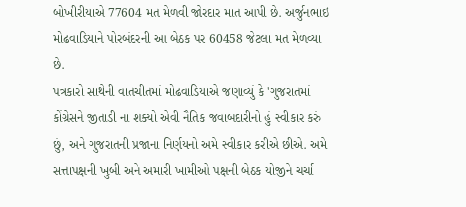બોખીરીયાએ 77604 મત મેળવી જોરદાર માત આપી છે. અર્જુનભાઇ મોઢવાડિયાને પોરબંદરની આ બેઠક પર 60458 જેટલા મત મેળવ્યા છે.
પત્રકારો સાથેની વાતચીતમાં મોઢવાડિયાએ જણાવ્યું કે 'ગુજરાતમાં કોંગ્રેસને જીતાડી ના શક્યો એવી નૈતિક જવાબદારીનો હું સ્વીકાર કરું છું, અને ગુજરાતની પ્રજાના નિર્ણયનો અમે સ્વીકાર કરીએ છીએ. અમે સત્તાપક્ષની ખુબી અને અમારી ખામીઓ પક્ષની બેઠક યોજીને ચર્ચા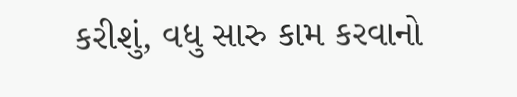કરીશું, વધુ સારુ કામ કરવાનો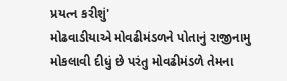પ્રયત્ન કરીશું'
મોઢવાડીયાએ મોવઢીમંડળને પોતાનું રાજીનામુ મોકલાવી દીધું છે પરંતુ મોવઢીમંડળે તેમના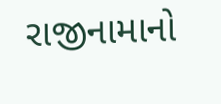રાજીનામાનો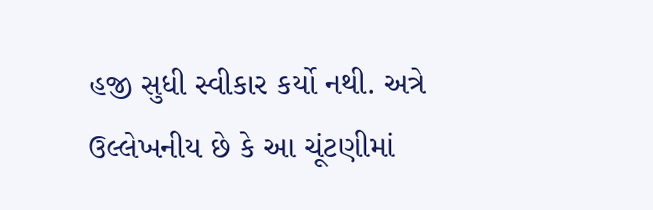હજી સુધી સ્વીકાર કર્યો નથી. અત્રે ઉલ્લેખનીય છે કે આ ચૂંટણીમાં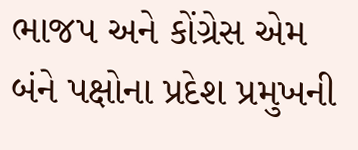ભાજપ અને કોંગ્રેસ એમ બંને પક્ષોના પ્રદેશ પ્રમુખની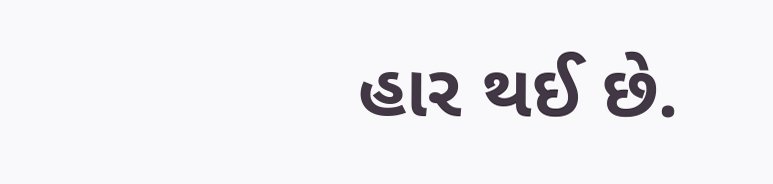હાર થઈ છે.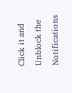Click it and Unblock the Notifications